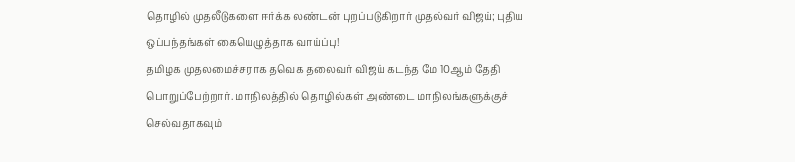தொழில் முதலீடுகளை ஈர்க்க லண்டன் புறப்படுகிறார் முதல்வர் விஜய்; புதிய ஒப்பந்தங்கள் கையெழுத்தாக வாய்ப்பு!
தமிழக முதலமைச்சராக தவெக தலைவர் விஜய் கடந்த மே 10ஆம் தேதி பொறுப்பேற்றார். மாநிலத்தில் தொழில்கள் அண்டை மாநிலங்களுக்குச் செல்வதாகவும்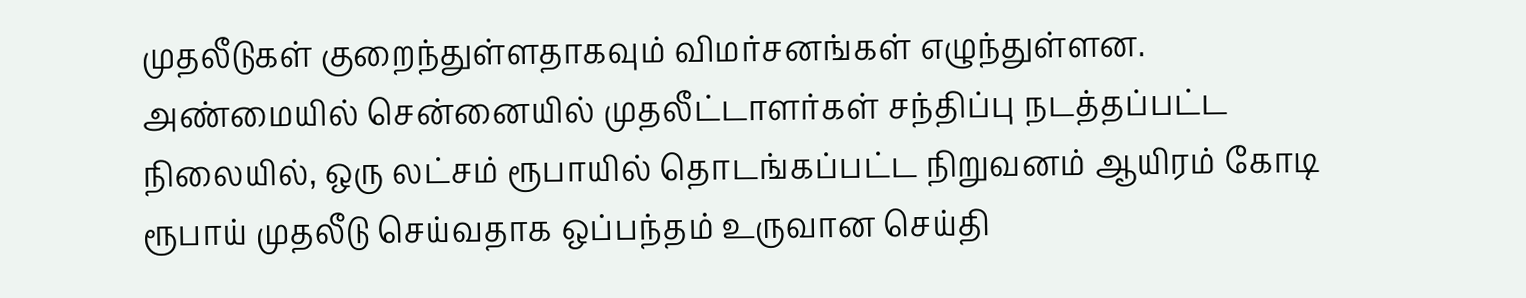முதலீடுகள் குறைந்துள்ளதாகவும் விமர்சனங்கள் எழுந்துள்ளன. அண்மையில் சென்னையில் முதலீட்டாளர்கள் சந்திப்பு நடத்தப்பட்ட நிலையில், ஒரு லட்சம் ரூபாயில் தொடங்கப்பட்ட நிறுவனம் ஆயிரம் கோடி ரூபாய் முதலீடு செய்வதாக ஒப்பந்தம் உருவான செய்தி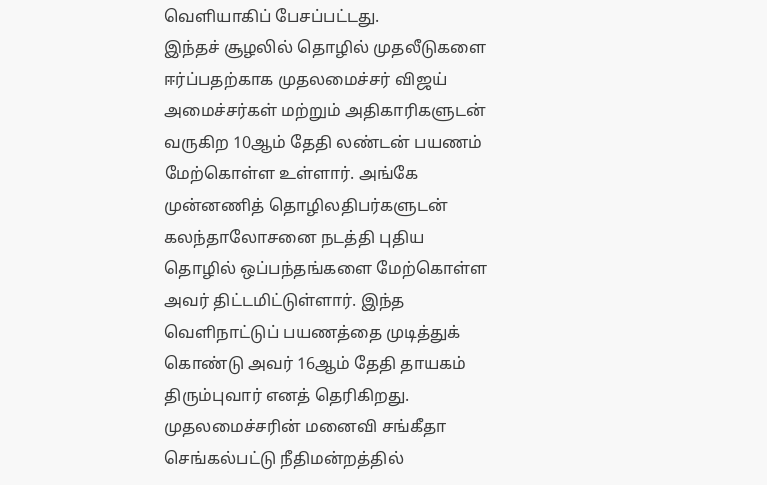வெளியாகிப் பேசப்பட்டது.
இந்தச் சூழலில் தொழில் முதலீடுகளை ஈர்ப்பதற்காக முதலமைச்சர் விஜய் அமைச்சர்கள் மற்றும் அதிகாரிகளுடன் வருகிற 10ஆம் தேதி லண்டன் பயணம் மேற்கொள்ள உள்ளார். அங்கே முன்னணித் தொழிலதிபர்களுடன் கலந்தாலோசனை நடத்தி புதிய தொழில் ஒப்பந்தங்களை மேற்கொள்ள அவர் திட்டமிட்டுள்ளார். இந்த வெளிநாட்டுப் பயணத்தை முடித்துக் கொண்டு அவர் 16ஆம் தேதி தாயகம் திரும்புவார் எனத் தெரிகிறது.
முதலமைச்சரின் மனைவி சங்கீதா செங்கல்பட்டு நீதிமன்றத்தில்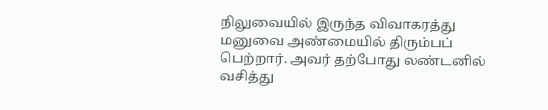நிலுவையில் இருந்த விவாகரத்து மனுவை அண்மையில் திரும்பப் பெற்றார். அவர் தற்போது லண்டனில் வசித்து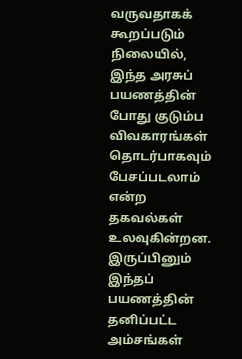வருவதாகக் கூறப்படும் நிலையில், இந்த அரசுப் பயணத்தின் போது குடும்ப விவகாரங்கள் தொடர்பாகவும் பேசப்படலாம் என்ற தகவல்கள் உலவுகின்றன. இருப்பினும் இந்தப் பயணத்தின் தனிப்பட்ட அம்சங்கள்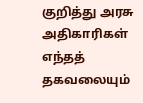குறித்து அரசு அதிகாரிகள் எந்தத் தகவலையும்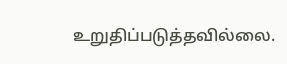உறுதிப்படுத்தவில்லை.